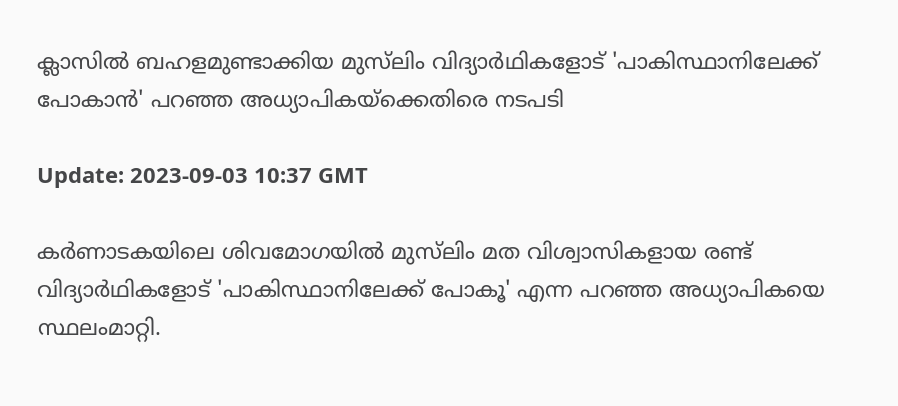ക്ലാസില്‍ ബഹളമുണ്ടാക്കിയ മുസ്‌ലിം വിദ്യാര്‍ഥികളോട് 'പാകിസ്ഥാനിലേക്ക് പോകാന്‍' പറഞ്ഞ അധ്യാപികയ്ക്കെതിരെ നടപടി

Update: 2023-09-03 10:37 GMT

കര്‍ണാടകയിലെ ശിവമോഗയില്‍ മുസ്‌ലിം മത വിശ്വാസികളായ രണ്ട് വിദ്യാര്‍ഥികളോട് 'പാകിസ്ഥാനിലേക്ക് പോകൂ' എന്ന പറഞ്ഞ അധ്യാപികയെ സ്ഥലംമാറ്റി.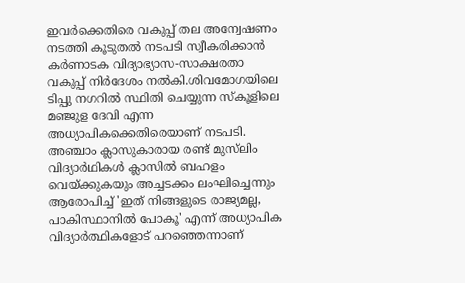ഇവര്‍ക്കെതിരെ വകുപ്പ് തല അന്വേഷണം നടത്തി കൂടുതല്‍ നടപടി സ്വീകരിക്കാന്‍ കര്‍ണാടക വിദ്യാഭ്യാസ-സാക്ഷരതാ വകുപ്പ് നിര്‍ദേശം നല്‍കി.ശിവമോഗയിലെ ടിപ്പു നഗറില്‍ സ്ഥിതി ചെയ്യുന്ന സ്‌കൂളിലെ മഞ്ജുള ദേവി എന്ന അധ്യാപികക്കെതിരെയാണ് നടപടി. അഞ്ചാം ക്ലാസുകാരായ രണ്ട് മുസ്‌ലിം വിദ്യാര്‍ഥികള്‍ ക്ലാസില്‍ ബഹളം വെയ്ക്കുകയും അച്ചടക്കം ലംഘിച്ചെന്നും ആരോപിച്ച് 'ഇത് നിങ്ങളുടെ രാജ്യമല്ല, പാകിസ്ഥാനില്‍ പോകൂ' എന്ന് അധ്യാപിക വിദ്യാര്‍ത്ഥികളോട് പറഞ്ഞെന്നാണ്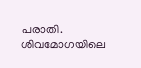പരാതി. ശിവമോഗയിലെ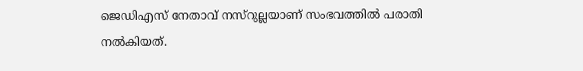ജെഡിഎസ് നേതാവ് നസ്‌റുല്ലയാണ് സംഭവത്തില്‍ പരാതി നല്‍കിയത്.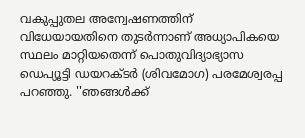വകുപ്പുതല അന്വേഷണത്തിന് വിധേയായതിനെ തുടര്‍ന്നാണ് അധ്യാപികയെ സ്ഥലം മാറ്റിയതെന്ന് പൊതുവിദ്യാഭ്യാസ ഡെപ്യൂട്ടി ഡയറക്ടര്‍ (ശിവമോഗ) പരമേശ്വരപ്പ പറഞ്ഞു. ''ഞങ്ങള്‍ക്ക്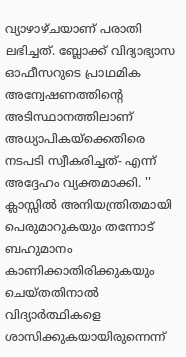വ്യാഴാഴ്ചയാണ് പരാതി ലഭിച്ചത്. ബ്ലോക്ക് വിദ്യാഭ്യാസ ഓഫീസറുടെ പ്രാഥമിക അന്വേഷണത്തിന്റെ അടിസ്ഥാനത്തിലാണ് അധ്യാപികയ്ക്കെതിരെ നടപടി സ്വീകരിച്ചത്- എന്ന് അദ്ദേഹം വ്യക്തമാക്കി. '' ക്ലാസ്സില്‍ അനിയന്ത്രിതമായി പെരുമാറുകയും തന്നോട് ബഹുമാനം കാണിക്കാതിരിക്കുകയും ചെയ്തതിനാല്‍ വിദ്യാര്‍ത്ഥികളെ ശാസിക്കുകയായിരുന്നെന്ന്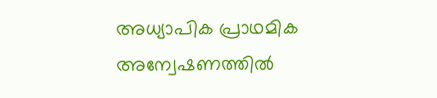അധ്യാപിക പ്രാഥമിക അന്വേഷണത്തില്‍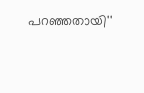പറഞ്ഞതായി''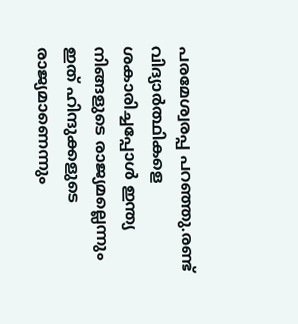പരമേശ്വരപ്പ പറഞ്ഞു.രണ്ട് വിദ്യാര്‍ത്ഥികളെ ശകാരിച്ചപ്പോള്‍ ഇന്ത്യ നിങ്ങളുടെ രാജ്യമല്ലെന്നും ഇത് ഹിന്ദുക്കളുടെ രാജ്യമാണെന്നും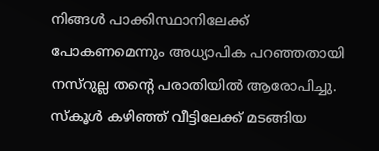നിങ്ങള്‍ പാക്കിസ്ഥാനിലേക്ക് പോകണമെന്നും അധ്യാപിക പറഞ്ഞതായി നസ്റുല്ല തന്റെ പരാതിയില്‍ ആരോപിച്ചു. സ്‌കൂള്‍ കഴിഞ്ഞ് വീട്ടിലേക്ക് മടങ്ങിയ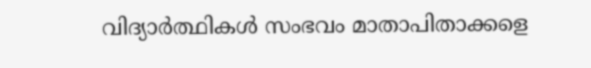വിദ്യാര്‍ത്ഥികള്‍ സംഭവം മാതാപിതാക്കളെ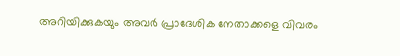അറിയിക്കുകയും അവര്‍ പ്രാദേശിക നേതാക്കളെ വിവരം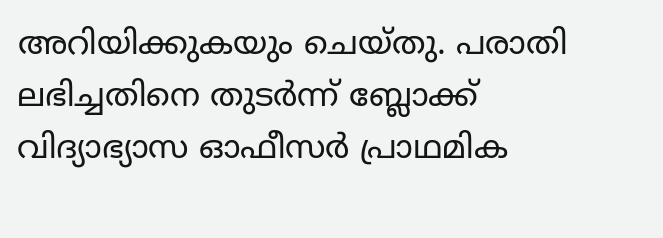അറിയിക്കുകയും ചെയ്തു. പരാതി ലഭിച്ചതിനെ തുടര്‍ന്ന് ബ്ലോക്ക് വിദ്യാഭ്യാസ ഓഫീസര്‍ പ്രാഥമിക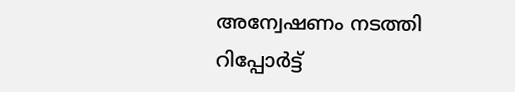അന്വേഷണം നടത്തി റിപ്പോര്‍ട്ട്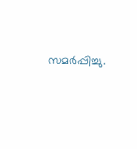സമര്‍പ്പിച്ചു.